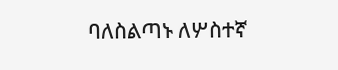ባለስልጣኑ ለሦስተኛ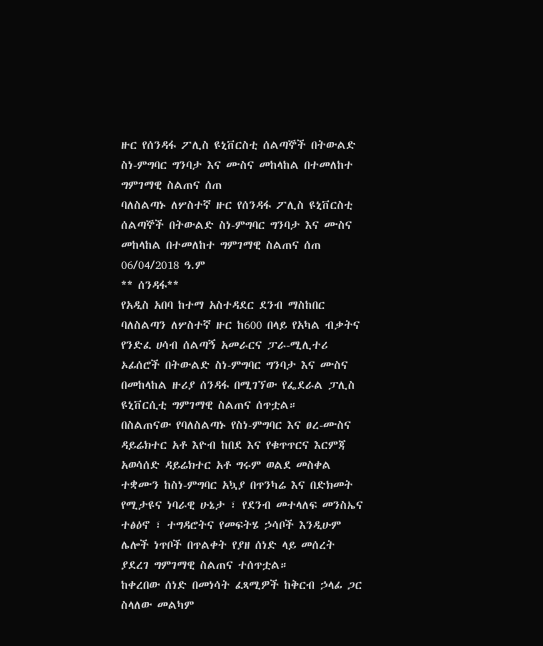ዙር የሰንዳፋ ፖሊስ ዩኒቨርስቲ ሰልጣኞች በትውልድ ስነ-ምግባር ግንባታ እና ሙስና መከላከል በተመለከተ ግምገማዊ ስልጠና ሰጠ
ባለስልጣኑ ለሦስተኛ ዙር የሰንዳፋ ፖሊስ ዩኒቨርስቲ ሰልጣኞች በትውልድ ስነ-ምግባር ግንባታ እና ሙስና መከላከል በተመለከተ ግምገማዊ ስልጠና ሰጠ
06/04/2018 ዓ.ም
** ሰንዳፋ**
የአዲስ አበባ ከተማ አስተዳደር ደንብ ማስከበር ባለስልጣን ለሦስተኛ ዙር ከ600 በላይ የአካል ብቃትና የንድፈ ሀሳብ ሰልጣኝ አመራርና ፓራ-ሚሊተሪ ኦፊሰሮች በትውልድ ስነ-ምግባር ግንባታ እና ሙስና በመከላከል ዙሪያ ሰንዳፋ በሚገኘው የፌደራል ፓሊስ ዩኒቨርሲቲ ግምገማዊ ስልጠና ሰጥቷል።
በስልጠናው የባለስልጣኑ የስነ-ምግባር እና ፀረ-ሙስና ዳይሬክተር አቶ እዮብ ከበደ እና የቁጥጥርና እርምጃ አወሳሰድ ዳይሬክተር አቶ ግሩም ወልደ መስቀል ተቋሙን ከስነ-ምግባር አኳያ በጥንካሬ እና በድክመት የሚታዩና ነባራዊ ሁኔታ ፣ የደንብ መተላለፍ መንስኤና ተፅዕኖ ፣ ተግዳሮትና የመፍትሄ ኃሳቦች እንዲሁም ሌሎች ነጥቦች በጥልቀት የያዘ ሰነድ ላይ መሰረት ያደረገ ግምገማዊ ስልጠና ተሰጥቷል።
ከቀረበው ሰነድ በመነሳት ፈጻሚዎች ከቅርብ ኃላፊ ጋር ስላለው መልካም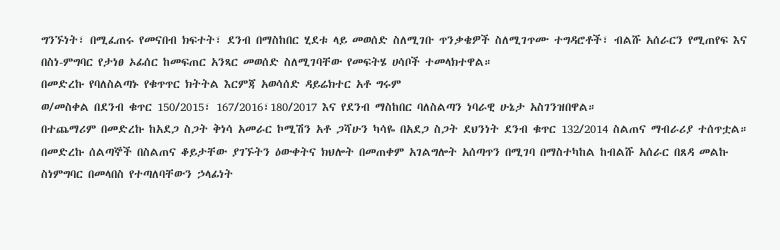ግንኙነት፣ በሚፈጠሩ የመናበብ ክፍተት፣ ደንብ በማስከበር ሂደቱ ላይ መወሰድ ስለሚገቡ ጥንቃቄዎች ስለሚገጥሙ ተግዳሮቶች፣ ብልሹ አሰራርን የሚጠየፍ እና በስነ-ምግባር የታነፀ ኦፊሰር ከመፍጠር አንጻር መወሰድ ስለሚገባቸው የመፍትሄ ሀሳቦች ተመላክተዋል።
በመድረኩ የባለስልጣኑ የቁጥጥር ክትትል እርምጃ አወሳሰድ ዳይሬክተር አቶ ግሩም
ወ/መስቀል በደንብ ቁጥር 150/2015፣ 167/2016፣180/2017 እና የደንብ ማስከበር ባለስልጣን ነባራዊ ሁኔታ አስገንዝበዋል።
በተጨማሪም በመድረኩ ከአደጋ ስጋት ቅነሳ አመራር ኮሚሽን አቶ ጋሻሁን ካሳዬ በአደጋ ስጋት ደህንነት ደንብ ቁጥር 132/2014 ስልጠና ማብራሪያ ተሰጥቷል።
በመድረኩ ሰልጣኞች በስልጠና ቆይታቸው ያገኙትን ዕውቀትና ክህሎት በመጠቀም አገልግሎት አሰጣጥን በሚገባ በማስተካከል ከብልሹ አሰራር በጸዳ መልኩ ስነምግባር በመላበስ የተጣለባቸውን ኃላፊነት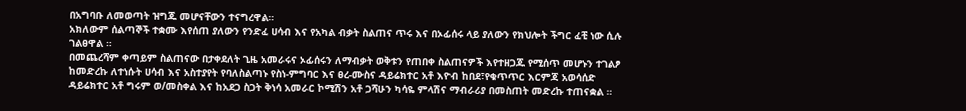በአግባቡ ለመወጣት ዝግጁ መሆናቸውን ተናግረዋል።
አክለውም ሰልጣኞች ተቋሙ እየሰጠ ያለውን የንድፈ ሀሳብ እና የአካል ብቃት ስልጠና ጥሩ እና በኦፊሰሩ ላይ ያለውን የክህሎት ችግር ፈቺ ነው ሲሉ ገልፀዋል ።
በመጨረሻም ቀጣይም ስልጠናው በታቀደለት ጊዜ አመራሩና ኦፊሰሩን ለማብቃት ወቅቱን የጠበቀ ስልጠናዎች እየተዘጋጁ የሚሰጥ መሆኑን ተገልፆ ከመድረኩ ለተነሱት ሀሳብ እና አስተያየት የባለስልጣኑ የስነ-ምግባር እና ፀረ-ሙስና ዳይሬክተር አቶ እዮብ ከበደ፣የቁጥጥር እርምጃ አወሳሰድ ዳይሬክተር አቶ ግሩም ወ/መስቀል እና ከአደጋ ስጋት ቅነሳ አመራር ኮሚሽን አቶ ጋሻሁን ካሳዬ ምላሽና ማብራሪያ በመስጠት መድረኩ ተጠናቋል ።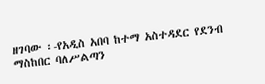ዘገባው ፡-የአዲስ አበባ ከተማ አስተዳደር የደንብ ማስከበር ባለሥልጣን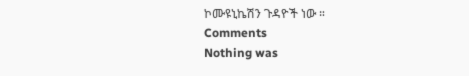ኮሙዩኒኬሽን ጉዳዮች ነው ።
Comments
Nothing was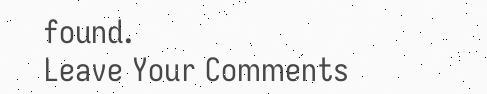found.
Leave Your Comments